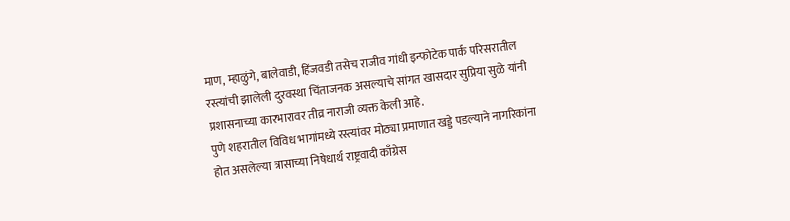माण, म्हाळुंगे, बालेवाडी, हिंजवडी तसेच राजीव गांधी इन्फोटेक पार्क परिसरातील रस्त्यांची झालेली दुरवस्था चिंताजनक असल्याचे सांगत खासदार सुप्रिया सुळे यांनी प्रशासनाच्या कारभारावर तीव्र नाराजी व्यक्त केली आहे.
पुणे शहरातील विविध भागांमध्ये रस्त्यांवर मोठ्या प्रमाणात खड्डे पडल्याने नागरिकांना होत असलेल्या त्रासाच्या निषेधार्थ राष्ट्रवादी काँग्रेस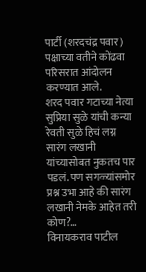पार्टी (शरदचंद्र पवार) पक्षाच्या वतीने कोंढवा परिसरात आंदोलन करण्यात आले.
शरद पवार गटाच्या नेत्या सुप्रिया सुळे यांची कन्या रेवती सुळे हिचं लग्न सारंग लखानी यांच्यासोबत नुकतच पार पडलं. पण सगळ्यांसमोर प्रश्न उभा आहे की सारंग लखानी नेमके आहेत तरी कोण?…
विनायकराव पाटील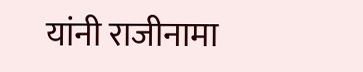यांनी राजीनामा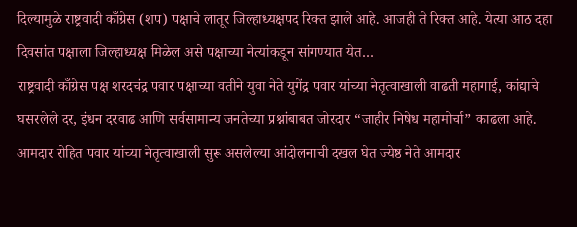दिल्यामुळे राष्ट्रवादी काँग्रेस (शप) पक्षाचे लातूर जिल्हाध्यक्षपद रिक्त झाले आहे. आजही ते रिक्त आहे. येत्या आठ दहा दिवसांत पक्षाला जिल्हाध्यक्ष मिळेल असे पक्षाच्या नेत्यांकडून सांगण्यात येत…
राष्ट्रवादी काँग्रेस पक्ष शरदचंद्र पवार पक्षाच्या वतीने युवा नेते युगेंद्र पवार यांच्या नेतृत्वाखाली वाढती महागाई, कांद्याचे घसरलेले दर, इंधन दरवाढ आणि सर्वसामान्य जनतेच्या प्रश्नांबाबत जोरदार “जाहीर निषेध महामोर्चा” काढला आहे.
आमदार रोहित पवार यांच्या नेतृत्वाखाली सुरू असलेल्या आंदोलनाची दखल घेत ज्येष्ठ नेते आमदार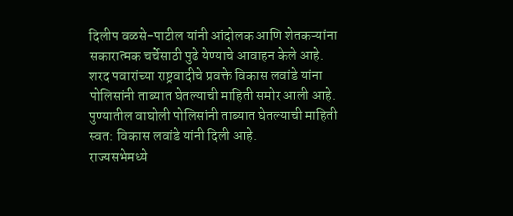दिलीप वळसे-पाटील यांनी आंदोलक आणि शेतकऱ्यांना सकारात्मक चर्चेसाठी पुढे येण्याचे आवाहन केले आहे.
शरद पवारांच्या राष्ट्रवादीचे प्रवक्ते विकास लवांडे यांना पोलिसांनी ताब्यात घेतल्याची माहिती समोर आली आहे. पुण्यातील वाघोली पोलिसांनी ताब्यात घेतल्याची माहिती स्वत: विकास लवांडे यांनी दिली आहे.
राज्यसभेमध्ये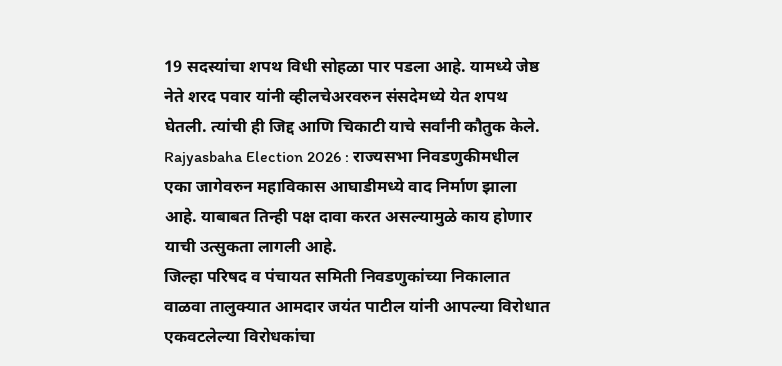19 सदस्यांचा शपथ विधी सोहळा पार पडला आहे. यामध्ये जेष्ठ नेते शरद पवार यांनी व्हीलचेअरवरुन संसदेमध्ये येत शपथ घेतली. त्यांची ही जिद्द आणि चिकाटी याचे सर्वांनी कौतुक केले.
Rajyasbaha Election 2026 : राज्यसभा निवडणुकीमधील एका जागेवरुन महाविकास आघाडीमध्ये वाद निर्माण झाला आहे. याबाबत तिन्ही पक्ष दावा करत असल्यामुळे काय होणार याची उत्सुकता लागली आहे.
जिल्हा परिषद व पंचायत समिती निवडणुकांच्या निकालात वाळवा तालुक्यात आमदार जयंत पाटील यांनी आपल्या विरोधात एकवटलेल्या विरोधकांचा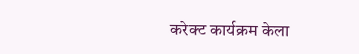करेक्ट कार्यक्रम केला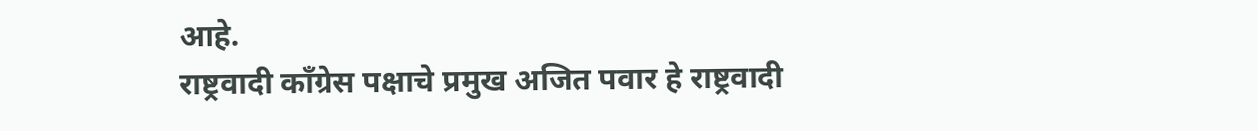आहे.
राष्ट्रवादी काँग्रेस पक्षाचे प्रमुख अजित पवार हे राष्ट्रवादी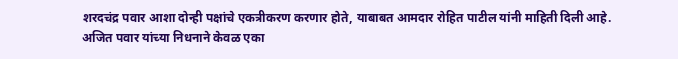शरदचंद्र पवार आशा दोन्ही पक्षांचे एकत्रीकरण करणार होते, याबाबत आमदार रोहित पाटील यांनी माहिती दिली आहे.
अजित पवार यांच्या निधनाने केवळ एका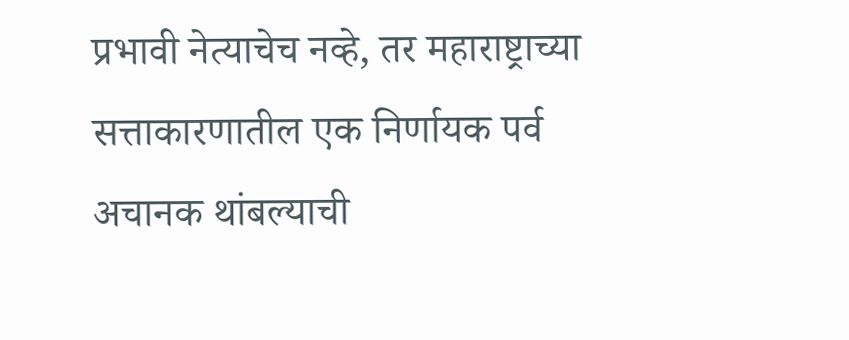प्रभावी नेत्याचेच नव्हे, तर महाराष्ट्राच्या सत्ताकारणातील एक निर्णायक पर्व अचानक थांबल्याची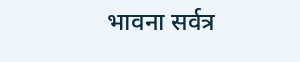भावना सर्वत्र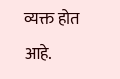व्यक्त होत आहे.